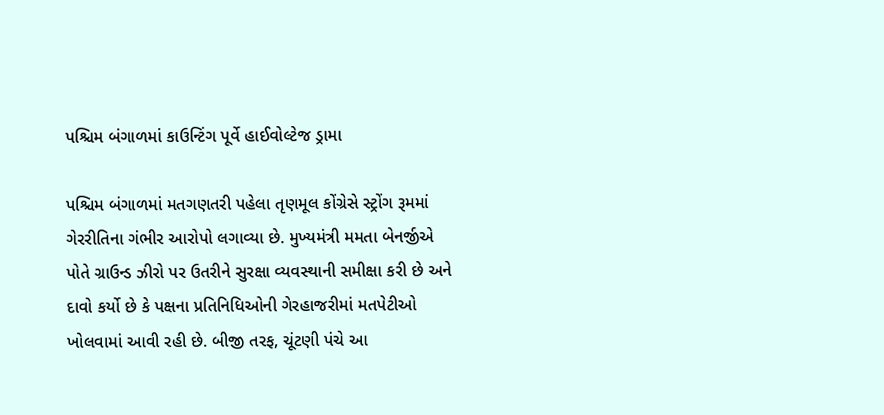પશ્ચિમ બંગાળમાં કાઉન્ટિંગ પૂર્વે હાઈવોલ્ટેજ ડ્રામા

પશ્ચિમ બંગાળમાં મતગણતરી પહેલા તૃણમૂલ કોંગ્રેસે સ્ટ્રોંગ રૂમમાં ગેરરીતિના ગંભીર આરોપો લગાવ્યા છે. મુખ્યમંત્રી મમતા બેનર્જીએ પોતે ગ્રાઉન્ડ ઝીરો પર ઉતરીને સુરક્ષા વ્યવસ્થાની સમીક્ષા કરી છે અને દાવો કર્યો છે કે પક્ષના પ્રતિનિધિઓની ગેરહાજરીમાં મતપેટીઓ ખોલવામાં આવી રહી છે. બીજી તરફ, ચૂંટણી પંચે આ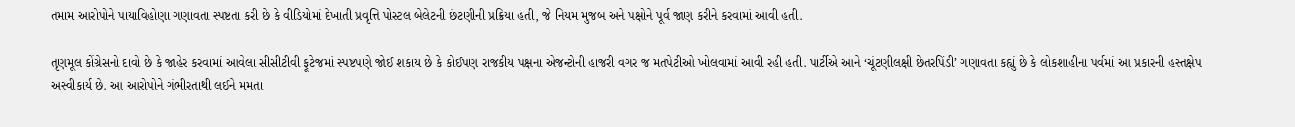તમામ આરોપોને પાયાવિહોણા ગણાવતા સ્પષ્ટતા કરી છે કે વીડિયોમાં દેખાતી પ્રવૃત્તિ પોસ્ટલ બેલેટની છંટણીની પ્રક્રિયા હતી, જે નિયમ મુજબ અને પક્ષોને પૂર્વ જાણ કરીને કરવામાં આવી હતી.

તૃણમૂલ કોંગ્રેસનો દાવો છે કે જાહેર કરવામાં આવેલા સીસીટીવી ફૂટેજમાં સ્પષ્ટપણે જોઈ શકાય છે કે કોઈપણ રાજકીય પક્ષના એજન્ટોની હાજરી વગર જ મતપેટીઓ ખોલવામાં આવી રહી હતી. પાર્ટીએ આને ‘ચૂંટણીલક્ષી છેતરપિંડી’ ગણાવતા કહ્યું છે કે લોકશાહીના પર્વમાં આ પ્રકારની હસ્તક્ષેપ અસ્વીકાર્ય છે. આ આરોપોને ગંભીરતાથી લઈને મમતા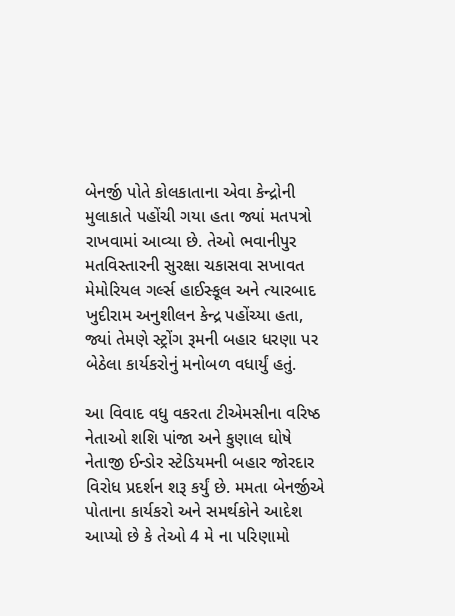બેનર્જી પોતે કોલકાતાના એવા કેન્દ્રોની મુલાકાતે પહોંચી ગયા હતા જ્યાં મતપત્રો રાખવામાં આવ્યા છે. તેઓ ભવાનીપુર મતવિસ્તારની સુરક્ષા ચકાસવા સખાવત મેમોરિયલ ગર્લ્સ હાઈસ્કૂલ અને ત્યારબાદ ખુદીરામ અનુશીલન કેન્દ્ર પહોંચ્યા હતા, જ્યાં તેમણે સ્ટ્રોંગ રૂમની બહાર ધરણા પર બેઠેલા કાર્યકરોનું મનોબળ વધાર્યું હતું.

આ વિવાદ વધુ વકરતા ટીએમસીના વરિષ્ઠ નેતાઓ શશિ પાંજા અને કુણાલ ઘોષે નેતાજી ઈન્ડોર સ્ટેડિયમની બહાર જોરદાર વિરોધ પ્રદર્શન શરૂ કર્યું છે. મમતા બેનર્જીએ પોતાના કાર્યકરો અને સમર્થકોને આદેશ આપ્યો છે કે તેઓ 4 મે ના પરિણામો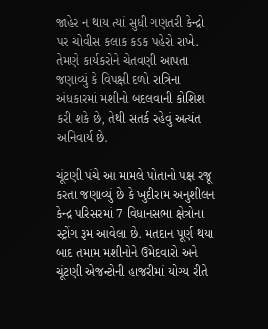જાહેર ન થાય ત્યાં સુધી ગણતરી કેન્દ્રો પર ચોવીસ કલાક કડક પહેરો રાખે. તેમણે કાર્યકરોને ચેતવણી આપતા જણાવ્યું કે વિપક્ષી દળો રાત્રિના અંધકારમાં મશીનો બદલવાની કોશિશ કરી શકે છે, તેથી સતર્ક રહેવું અત્યંત અનિવાર્ય છે.

ચૂંટણી પંચે આ મામલે પોતાનો પક્ષ રજૂ કરતા જણાવ્યું છે કે ખુદીરામ અનુશીલન કેન્દ્ર પરિસરમાં 7 વિધાનસભા ક્ષેત્રોના સ્ટ્રોંગ રૂમ આવેલા છે. મતદાન પૂર્ણ થયા બાદ તમામ મશીનોને ઉમેદવારો અને ચૂંટણી એજન્ટોની હાજરીમાં યોગ્ય રીતે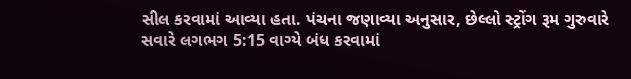સીલ કરવામાં આવ્યા હતા. પંચના જણાવ્યા અનુસાર, છેલ્લો સ્ટ્રોંગ રૂમ ગુરુવારે સવારે લગભગ 5:15 વાગ્યે બંધ કરવામાં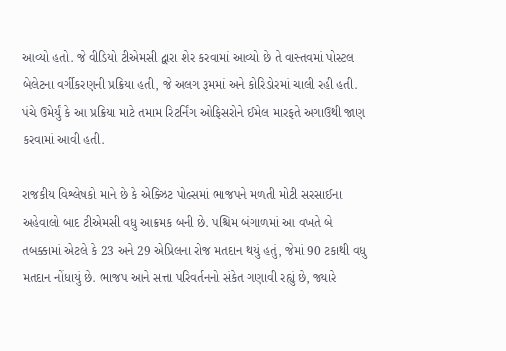આવ્યો હતો. જે વીડિયો ટીએમસી દ્વારા શેર કરવામાં આવ્યો છે તે વાસ્તવમાં પોસ્ટલ બેલેટના વર્ગીકરણની પ્રક્રિયા હતી, જે અલગ રૂમમાં અને કોરિડોરમાં ચાલી રહી હતી. પંચે ઉમેર્યું કે આ પ્રક્રિયા માટે તમામ રિટર્નિંગ ઓફિસરોને ઈમેલ મારફતે અગાઉથી જાણ કરવામાં આવી હતી.

રાજકીય વિશ્લેષકો માને છે કે એક્ઝિટ પોલ્સમાં ભાજપને મળતી મોટી સરસાઈના અહેવાલો બાદ ટીએમસી વધુ આક્રમક બની છે. પશ્ચિમ બંગાળમાં આ વખતે બે તબક્કામાં એટલે કે 23 અને 29 એપ્રિલના રોજ મતદાન થયું હતું, જેમાં 90 ટકાથી વધુ મતદાન નોંધાયું છે. ભાજપ આને સત્તા પરિવર્તનનો સંકેત ગણાવી રહ્યું છે, જ્યારે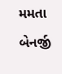મમતા બેનર્જી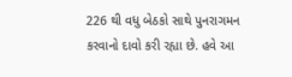226 થી વધુ બેઠકો સાથે પુનરાગમન કરવાનો દાવો કરી રહ્યા છે. હવે આ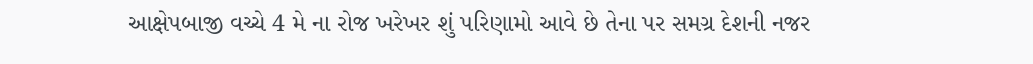આક્ષેપબાજી વચ્ચે 4 મે ના રોજ ખરેખર શું પરિણામો આવે છે તેના પર સમગ્ર દેશની નજર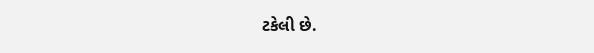ટકેલી છે.